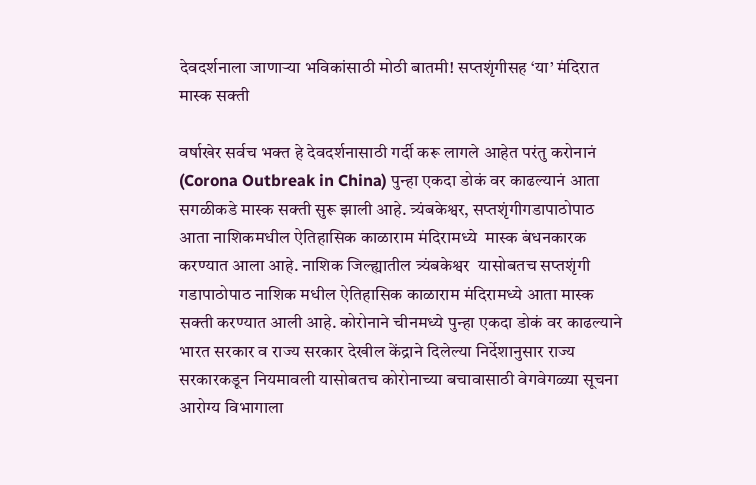देवदर्शनाला जाणाऱ्या भविकांसाठी मोठी बातमी! सप्तशृंगीसह ‘या’ मंदिरात मास्क सक्ती

वर्षाखेर सर्वच भक्त हे देवदर्शनासाठी गर्दी करू लागले आहेत परंतु करोनानं (Corona Outbreak in China) पुन्हा एकदा डोकं वर काढल्यानं आता सगळीकडे मास्क सक्ती सुरू झाली आहे. त्र्यंबकेश्वर, सप्तशृंगीगडापाठोपाठ आता नाशिकमधील ऐतिहासिक काळाराम मंदिरामध्ये  मास्क बंधनकारक करण्यात आला आहे. नाशिक जिल्ह्यातील त्र्यंबकेश्वर  यासोबतच सप्तशृंगी गडापाठोपाठ नाशिक मधील ऐतिहासिक काळाराम मंदिरामध्ये आता मास्क सक्ती करण्यात आली आहे. कोरोनाने चीनमध्ये पुन्हा एकदा डोकं वर काढल्याने भारत सरकार व राज्य सरकार देखील केंद्राने दिलेल्या निर्देशानुसार राज्य सरकारकडून नियमावली यासोबतच कोरोनाच्या बचावासाठी वेगवेगळ्या सूचना आरोग्य विभागाला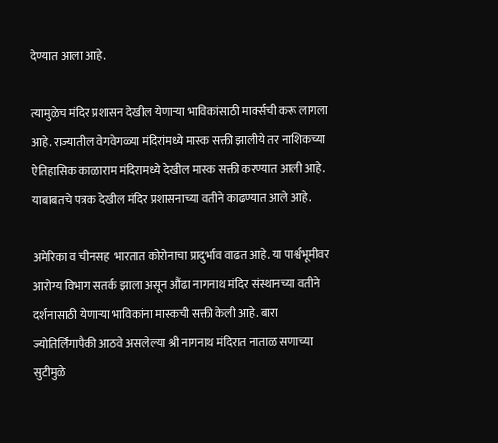देण्यात आला आहे.

त्यामुळेच मंदिर प्रशासन देखील येणाऱ्या भाविकांसाठी मार्क्सची करू लागला आहे. राज्यातील वेगवेगळ्या मंदिरांमध्ये मास्क सक्ती झालीये तर नाशिकच्या ऐतिहासिक काळाराम मंदिरामध्ये देखील मास्क सक्ती करण्यात आली आहे. याबाबतचे पत्रक देखील मंदिर प्रशासनाच्या वतीने काढण्यात आले आहे.

अमेरिका व चीनसह  भारतात कोरोनाचा प्रादुर्भाव वाढत आहे. या पार्श्वभूमीवर आरोग्य विभाग सतर्क झाला असून औंढा नागनाथ मंदिर संस्थानच्या वतीने दर्शनासाठी येणाऱ्या भाविकांना मास्कची सक्ती केली आहे. बारा ज्योतिर्लिंगापैकी आठवे असलेल्या श्री नागनाथ मंदिरात नाताळ सणाच्या सुटीमुळे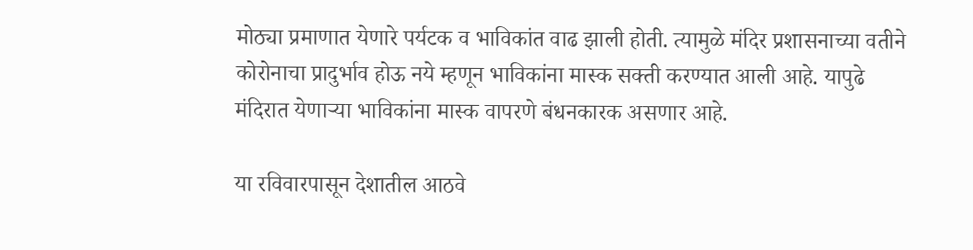मोठ्या प्रमाणात येणारे पर्यटक व भाविकांत वाढ झाली होती. त्यामुळे मंदिर प्रशासनाच्या वतीने कोरोनाचा प्रादुर्भाव होऊ नये म्हणून भाविकांना मास्क सक्ती करण्यात आली आहे. यापुढे मंदिरात येणाऱ्या भाविकांना मास्क वापरणे बंधनकारक असणार आहे.

या रविवारपासून देशातील आठवे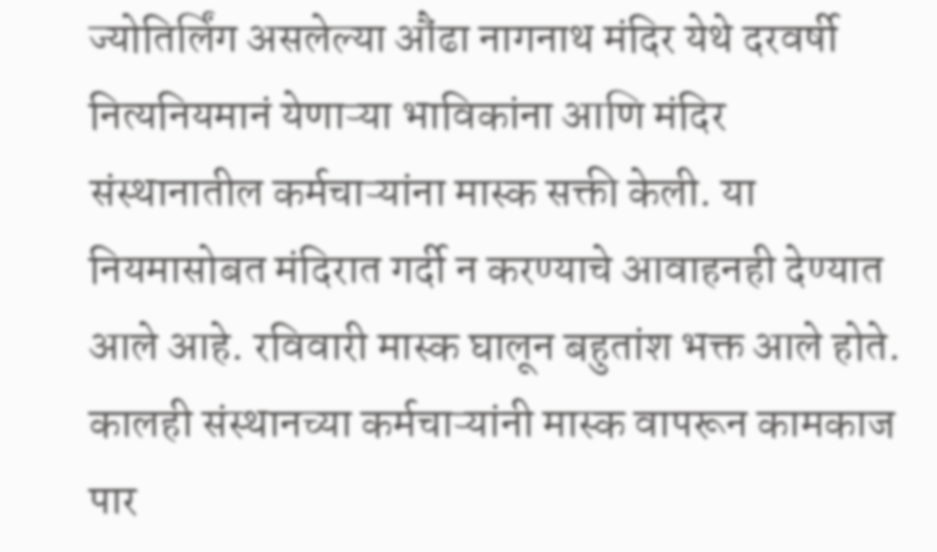ज्योतिर्लिंग असलेल्या औंढा नागनाथ मंदिर येथे दरवर्षी नित्यनियमानं येणाऱ्या भाविकांना आणि मंदिर संस्थानातील कर्मचाऱ्यांना मास्क सक्ती केली. या नियमासोबत मंदिरात गर्दी न करण्याचे आवाहनही देण्यात आले आहे. रविवारी मास्क घालून बहुतांश भक्त आले होते. कालही संस्थानच्या कर्मचाऱ्यांनी मास्क वापरून कामकाज पार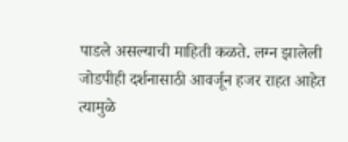पाडले असल्याची माहिती कळते. लग्न झालेली जोडपीही दर्शनासाठी आवर्जून हजर राहत आहेत त्यामुळे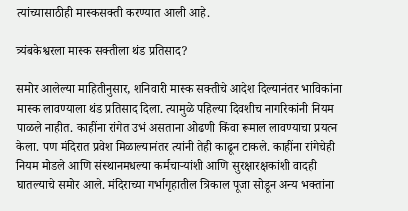त्यांच्यासाठीही मास्कसक्ती करण्यात आली आहे.

त्र्यंबकेश्वरला मास्क सक्तीला थंड प्रतिसाद?

समोर आलेल्या माहितीनुसार, शनिवारी मास्क सक्तीचे आदेश दिल्यानंतर भाविकांना मास्क लावण्याला थंड प्रतिसाद दिला. त्यामुळे पहिल्या दिवशीच नागरिकांनी नियम पाळले नाहीत. काहींना रांगेत उभं असताना ओढणी किंवा रूमाल लावण्याचा प्रयत्न केला. पण मंदिरात प्रवेश मिळाल्यानंतर त्यांनी तेही काढून टाकले. काहींना रांगेचेही नियम मोडले आणि संस्थानमधल्या कर्मचाऱ्यांशी आणि सुरक्षारक्षकांशी वादही घातल्याचे समोर आले. मंदिराच्या गर्भागृहातील त्रिकाल पूजा सोडून अन्य भक्तांना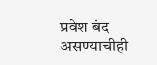प्रवेश बंद असण्याचीही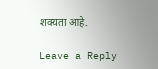शक्यता आहे.

Leave a Reply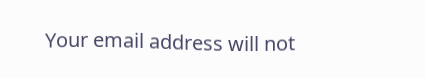Your email address will not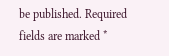be published. Required fields are marked *